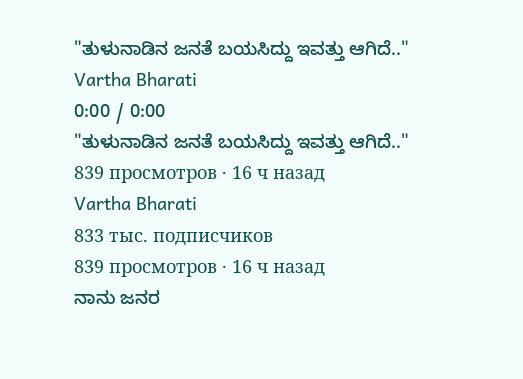"ತುಳುನಾಡಿನ ಜನತೆ ಬಯಸಿದ್ದು ಇವತ್ತು ಆಗಿದೆ.."
Vartha Bharati
0:00 / 0:00
"ತುಳುನಾಡಿನ ಜನತೆ ಬಯಸಿದ್ದು ಇವತ್ತು ಆಗಿದೆ.."
839 просмотров · 16 ч назад
Vartha Bharati
833 тыс. подписчиков
839 просмотров · 16 ч назад
ನಾನು ಜನರ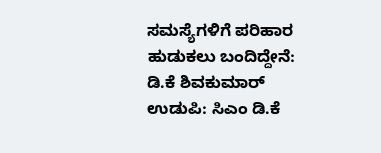ಸಮಸ್ಯೆಗಳಿಗೆ ಪರಿಹಾರ ಹುಡುಕಲು ಬಂದಿದ್ದೇನೆ: ಡಿ.ಕೆ ಶಿವಕುಮಾರ್
ಉಡುಪಿ: ಸಿಎಂ ಡಿ.ಕೆ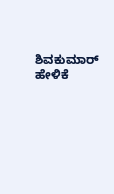ಶಿವಕುಮಾರ್ ಹೇಳಿಕೆ